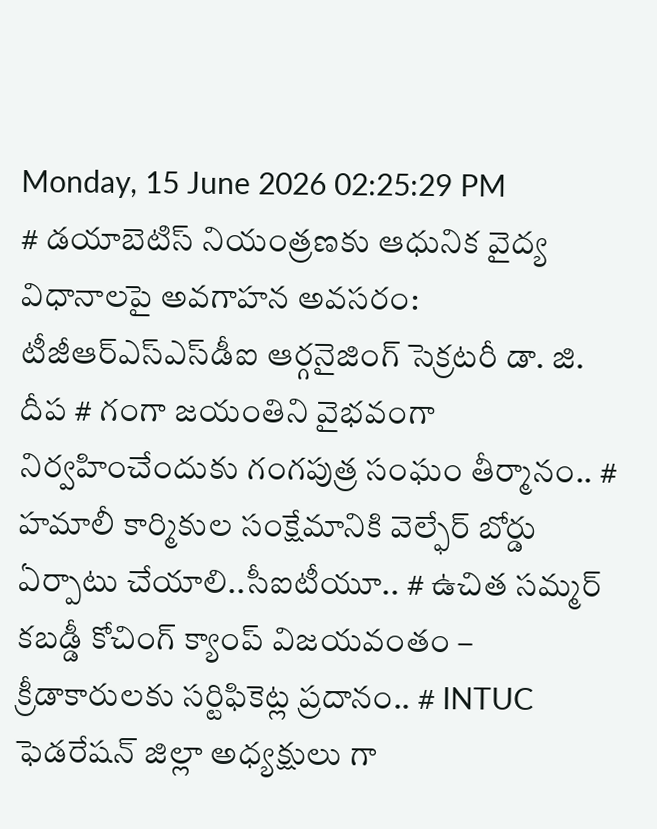Monday, 15 June 2026 02:25:29 PM
# డయాబెటిస్ నియంత్రణకు ఆధునిక వైద్య విధానాలపై అవగాహన అవసరం: టీజీఆర్‌ఎస్‌ఎస్‌డీఐ ఆర్గనైజింగ్ సెక్రటరీ డా. జి. దీప # గంగా జయంతిని వైభవంగా నిర్వహించేందుకు గంగపుత్ర సంఘం తీర్మానం.. # హమాలీ కార్మికుల సంక్షేమానికి వెల్ఫేర్ బోర్డు ఏర్పాటు చేయాలి..సీఐటీయూ.. # ఉచిత సమ్మర్ కబడ్డీ కోచింగ్ క్యాంప్ విజయవంతం – క్రీడాకారులకు సర్టిఫికెట్ల ప్రదానం.. # INTUC ఫెడరేషన్ జిల్లా అధ్యక్షులు గా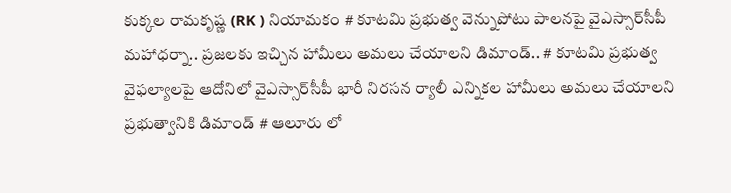కుక్కల రామకృష్ణ (RK ) నియామకం # కూటమి ప్రభుత్వ వెన్నుపోటు పాలనపై వైఎస్సార్‌సీపీ మహాధర్నా.. ప్రజలకు ఇచ్చిన హామీలు అమలు చేయాలని డిమాండ్.. # కూటమి ప్రభుత్వ వైఫల్యాలపై ఆదోనిలో వైఎస్సార్‌సీపీ భారీ నిరసన ర్యాలీ ఎన్నికల హామీలు అమలు చేయాలని ప్రభుత్వానికి డిమాండ్ # ఆలూరు లో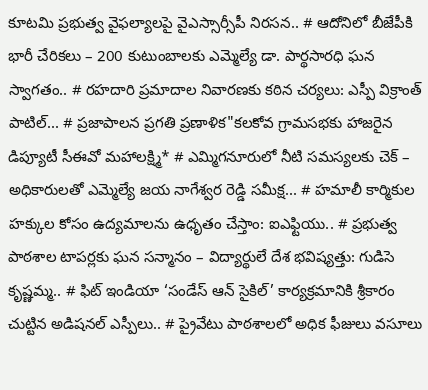కూటమి ప్రభుత్వ వైఫల్యాలపై వైఎస్సార్సీపీ నిరసన.. # ఆదోనిలో బీజేపీకి భారీ చేరికలు – 200 కుటుంబాలకు ఎమ్మెల్యే డా. పార్థసారధి ఘన స్వాగతం.. # రహదారి ప్రమాదాల నివారణకు కఠిన చర్యలు: ఎస్పీ విక్రాంత్ పాటిల్... # ప్రజాపాలన ప్రగతి ప్రణాళిక"కలకోవ గ్రామసభకు హాజరైన డిప్యూటీ సీఈవో మహాలక్ష్మి* # ఎమ్మిగనూరులో నీటి సమస్యలకు చెక్ – అధికారులతో ఎమ్మెల్యే జయ నాగేశ్వర రెడ్డి సమీక్ష... # హమాలీ కార్మికుల హక్కుల కోసం ఉద్యమాలను ఉధృతం చేస్తాం: ఐఎఫ్టియు.. # ప్రభుత్వ పాఠశాల టాపర్లకు ఘన సన్మానం – విద్యార్థులే దేశ భవిష్యత్తు: గుడిసె కృష్ణమ్మ.. # ఫిట్ ఇండియా ‘సండేస్ ఆన్ సైకిల్’ కార్యక్రమానికి శ్రీకారం చుట్టిన అడిషనల్ ఎస్పీలు.. # ప్రైవేటు పాఠశాలలో అధిక ఫీజులు వసూలు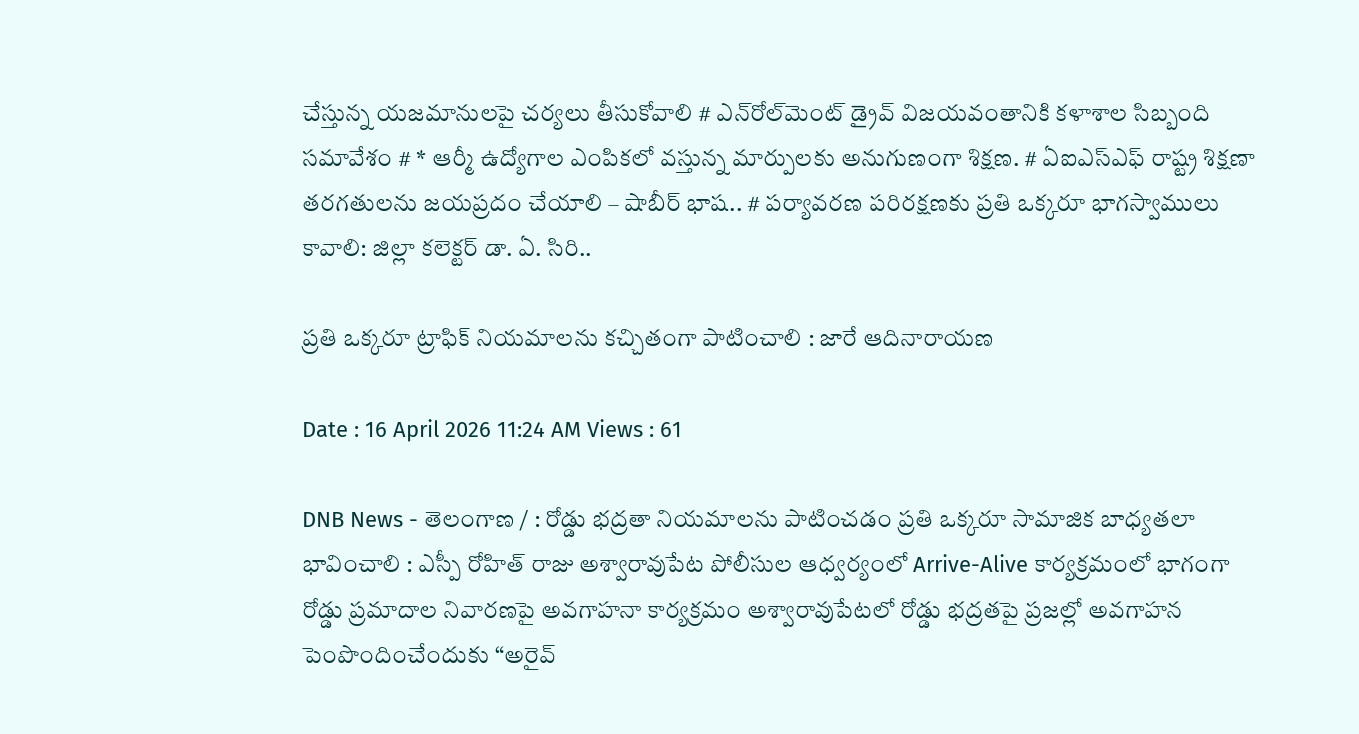చేస్తున్న యజమానులపై చర్యలు తీసుకోవాలి # ఎన్‌రోల్‌మెంట్ డ్రైవ్ విజయవంతానికి కళాశాల సిబ్బంది సమావేశం # * ఆర్మీ ఉద్యోగాల ఎంపికలో వస్తున్న మార్పులకు అనుగుణంగా శిక్షణ. # ఏఐఎస్ఎఫ్ రాష్ట్ర శిక్షణా తరగతులను జయప్రదం చేయాలి – షాబీర్ భాష.. # పర్యావరణ పరిరక్షణకు ప్రతి ఒక్కరూ భాగస్వాములు కావాలి: జిల్లా కలెక్టర్ డా. ఏ. సిరి..

ప్రతి ఒక్కరూ ట్రాఫిక్ నియమాలను కచ్చితంగా పాటించాలి : జారే ఆదినారాయణ

Date : 16 April 2026 11:24 AM Views : 61

DNB News - తెలంగాణ / : రోడ్డు భద్రతా నియమాలను పాటించడం ప్రతి ఒక్కరూ సామాజిక బాధ్యతలా భావించాలి : ఎస్పీ రోహిత్ రాజు అశ్వారావుపేట పోలీసుల ఆధ్వర్యంలో Arrive-Alive కార్యక్రమంలో భాగంగా రోడ్డు ప్రమాదాల నివారణపై అవగాహనా కార్యక్రమం అశ్వారావుపేటలో రోడ్డు భద్రతపై ప్రజల్లో అవగాహన పెంపొందించేందుకు “అరైవ్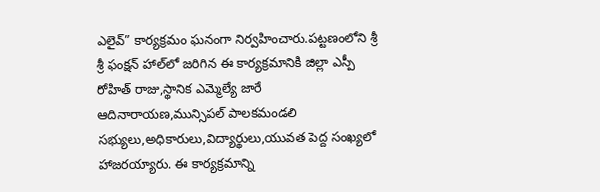ఎలైవ్” కార్యక్రమం ఘనంగా నిర్వహించారు.పట్టణంలోని శ్రీ శ్రీ ఫంక్షన్ హాల్‌లో జరిగిన ఈ కార్యక్రమానికి జిల్లా ఎస్పీ రోహిత్ రాజు,స్థానిక ఎమ్మెల్యే జారే ఆదినారాయణ,మున్సిపల్ పాలకమండలి సభ్యులు,అధికారులు,విద్యార్థులు,యువత పెద్ద సంఖ్యలో హాజరయ్యారు. ఈ కార్యక్రమాన్ని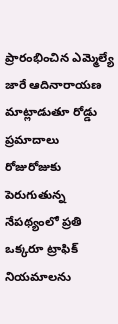ప్రారంభించిన ఎమ్మెల్యే జారే ఆదినారాయణ మాట్లాడుతూ రోడ్డు ప్రమాదాలు రోజురోజుకు పెరుగుతున్న నేపథ్యంలో ప్రతి ఒక్కరూ ట్రాఫిక్ నియమాలను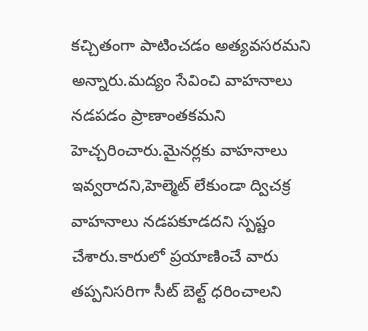కచ్చితంగా పాటించడం అత్యవసరమని అన్నారు.మద్యం సేవించి వాహనాలు నడపడం ప్రాణాంతకమని హెచ్చరించారు.మైనర్లకు వాహనాలు ఇవ్వరాదని,హెల్మెట్ లేకుండా ద్విచక్ర వాహనాలు నడపకూడదని స్పష్టం చేశారు.కారులో ప్రయాణించే వారు తప్పనిసరిగా సీట్ బెల్ట్ ధరించాలని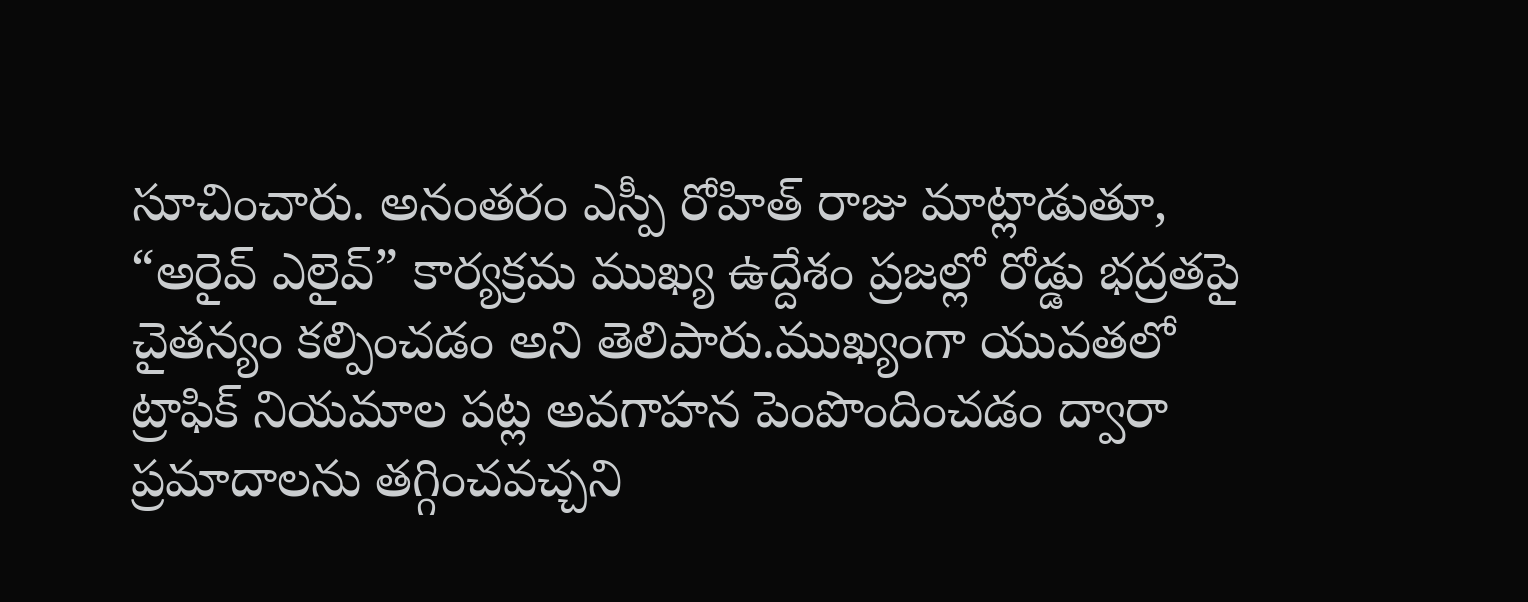సూచించారు. అనంతరం ఎస్పీ రోహిత్ రాజు మాట్లాడుతూ, “అరైవ్ ఎలైవ్” కార్యక్రమ ముఖ్య ఉద్దేశం ప్రజల్లో రోడ్డు భద్రతపై చైతన్యం కల్పించడం అని తెలిపారు.ముఖ్యంగా యువతలో ట్రాఫిక్ నియమాల పట్ల అవగాహన పెంపొందించడం ద్వారా ప్రమాదాలను తగ్గించవచ్చని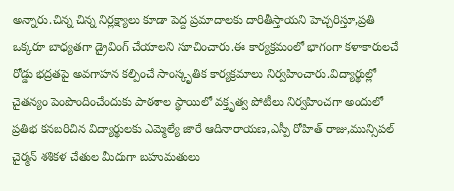అన్నారు.చిన్న చిన్న నిర్లక్ష్యాలు కూడా పెద్ద ప్రమాదాలకు దారితీస్తాయని హెచ్చరిస్తూ,ప్రతి ఒక్కరూ బాధ్యతగా డ్రైవింగ్ చేయాలని సూచించారు.ఈ కార్యక్రమంలో భాగంగా కళాకారులచే రోడ్డు భద్రతపై అవగాహన కల్పించే సాంస్కృతిక కార్యక్రమాలు నిర్వహించారు.విద్యార్థుల్లో చైతన్యం పెంపొందించేందుకు పాఠశాల స్థాయిలో వక్తృత్వ పోటీలు నిర్వహించగా అందులో ప్రతిభ కనబరిచిన విద్యార్థులకు ఎమ్మెల్యే జారే ఆదినారాయణ,ఎస్పీ రోహిత్ రాజు,మున్సిపల్ చైర్మన్ శశికళ చేతుల మీదుగా బహుమతులు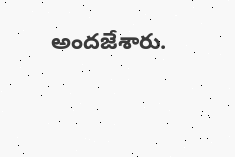అందజేశారు.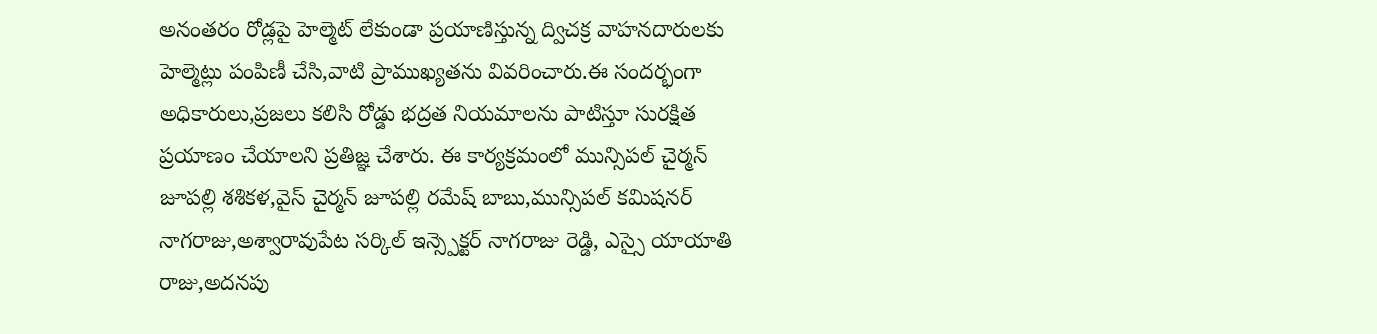అనంతరం రోడ్లపై హెల్మెట్ లేకుండా ప్రయాణిస్తున్న ద్విచక్ర వాహనదారులకు హెల్మెట్లు పంపిణీ చేసి,వాటి ప్రాముఖ్యతను వివరించారు.ఈ సందర్భంగా అధికారులు,ప్రజలు కలిసి రోడ్డు భద్రత నియమాలను పాటిస్తూ సురక్షిత ప్రయాణం చేయాలని ప్రతిజ్ఞ చేశారు. ఈ కార్యక్రమంలో మున్సిపల్ చైర్మన్ జూపల్లి శశికళ,వైస్ చైర్మన్ జూపల్లి రమేష్ బాబు,మున్సిపల్ కమిషనర్ నాగరాజు,అశ్వారావుపేట సర్కిల్ ఇన్స్పెక్టర్ నాగరాజు రెడ్డి, ఎస్సై యాయాతి రాజు,అదనపు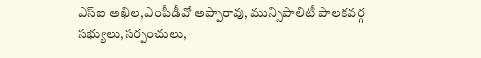ఎస్ఐ అఖిల,ఎంపీడీవో అప్పారావు, మున్సిపాలిటీ పాలకవర్గ సభ్యులు,సర్పంచులు,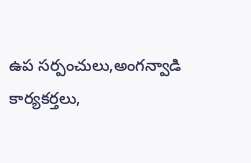ఉప సర్పంచులు,అంగన్వాడి కార్యకర్తలు,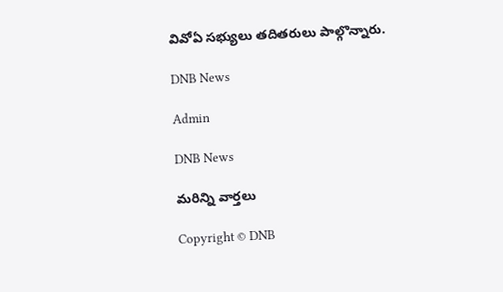వివోఏ సభ్యులు తదితరులు పాల్గొన్నారు.

DNB News

Admin

DNB News

మరిన్ని వార్తలు

Copyright © DNB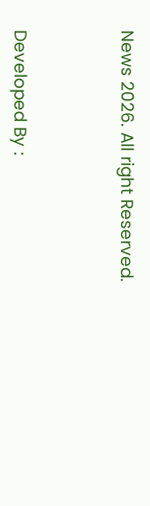News 2026. All right Reserved.



Developed By :